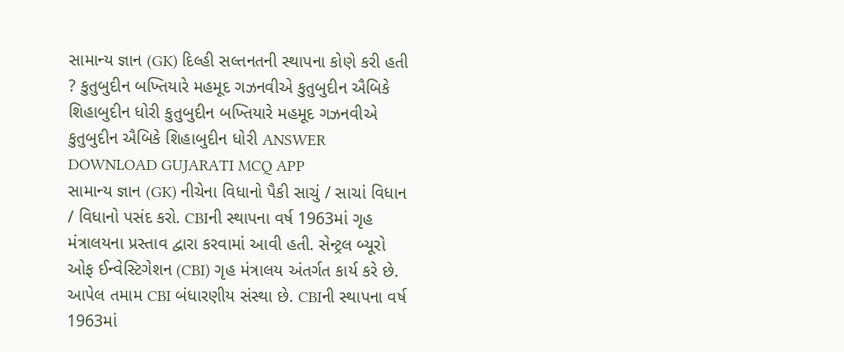સામાન્ય જ્ઞાન (GK) દિલ્હી સલ્તનતની સ્થાપના કોણે કરી હતી ? કુતુબુદીન બખ્તિયારે મહમૂદ ગઝનવીએ કુતુબુદીન ઐબિકે શિહાબુદીન ધોરી કુતુબુદીન બખ્તિયારે મહમૂદ ગઝનવીએ કુતુબુદીન ઐબિકે શિહાબુદીન ધોરી ANSWER DOWNLOAD GUJARATI MCQ APP
સામાન્ય જ્ઞાન (GK) નીચેના વિધાનો પૈકી સાચું / સાચાં વિધાન / વિધાનો પસંદ કરો. CBIની સ્થાપના વર્ષ 1963માં ગૃહ મંત્રાલયના પ્રસ્તાવ દ્વારા કરવામાં આવી હતી. સેન્ટ્રલ બ્યૂરો ઓફ ઈન્વેસ્ટિગેશન (CBI) ગૃહ મંત્રાલય અંતર્ગત કાર્ય કરે છે. આપેલ તમામ CBI બંધારણીય સંસ્થા છે. CBIની સ્થાપના વર્ષ 1963માં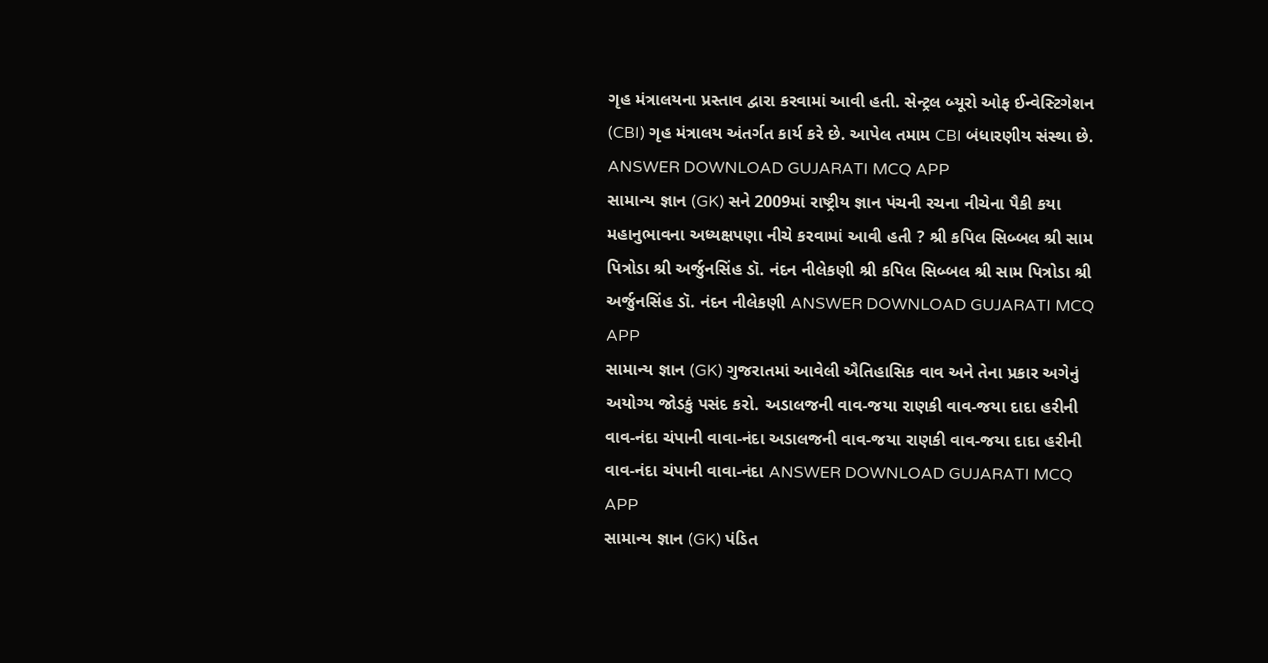ગૃહ મંત્રાલયના પ્રસ્તાવ દ્વારા કરવામાં આવી હતી. સેન્ટ્રલ બ્યૂરો ઓફ ઈન્વેસ્ટિગેશન (CBI) ગૃહ મંત્રાલય અંતર્ગત કાર્ય કરે છે. આપેલ તમામ CBI બંધારણીય સંસ્થા છે. ANSWER DOWNLOAD GUJARATI MCQ APP
સામાન્ય જ્ઞાન (GK) સને 2009માં રાષ્ટ્રીય જ્ઞાન પંચની રચના નીચેના પૈકી કયા મહાનુભાવના અધ્યક્ષપણા નીચે કરવામાં આવી હતી ? શ્રી કપિલ સિબ્બલ શ્રી સામ પિત્રોડા શ્રી અર્જુનસિંહ ડૉ. નંદન નીલેકણી શ્રી કપિલ સિબ્બલ શ્રી સામ પિત્રોડા શ્રી અર્જુનસિંહ ડૉ. નંદન નીલેકણી ANSWER DOWNLOAD GUJARATI MCQ APP
સામાન્ય જ્ઞાન (GK) ગુજરાતમાં આવેલી ઐતિહાસિક વાવ અને તેના પ્રકાર અગેનું અયોગ્ય જોડકું પસંદ કરો. અડાલજની વાવ-જયા રાણકી વાવ-જયા દાદા હરીની વાવ-નંદા ચંપાની વાવા-નંદા અડાલજની વાવ-જયા રાણકી વાવ-જયા દાદા હરીની વાવ-નંદા ચંપાની વાવા-નંદા ANSWER DOWNLOAD GUJARATI MCQ APP
સામાન્ય જ્ઞાન (GK) પંડિત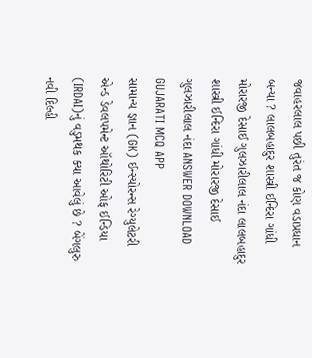જવાહરલાલ પછી તુરંત જ કોણ વડાપ્રધાન બન્યા ? લાલબહાદુર શાસ્ત્રી ઈન્દિરા ગાંધી મોરારજી દેસાઈ ગુલઝારીલાલ નંદા લાલબહાદુર શાસ્ત્રી ઈન્દિરા ગાંધી મોરારજી દેસાઈ ગુલઝારીલાલ નંદા ANSWER DOWNLOAD GUJARATI MCQ APP
સામાન્ય જ્ઞાન (GK) ઈન્સ્યોરન્સ રેગ્યુલેટરી એન્ડ ડેવલપમેન્ટ ઑથોરિટી ઓફ ઈન્ડિયા (IRDAI)નું વડુમથક ક્યા આવેલું છે ? બેંગલુરુ નવી દિલ્હી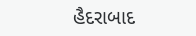હૈદરાબાદ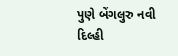પુણે બેંગલુરુ નવી દિલ્હી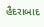હૈદરાબાદ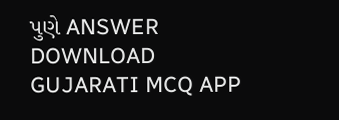પુણે ANSWER DOWNLOAD GUJARATI MCQ APP